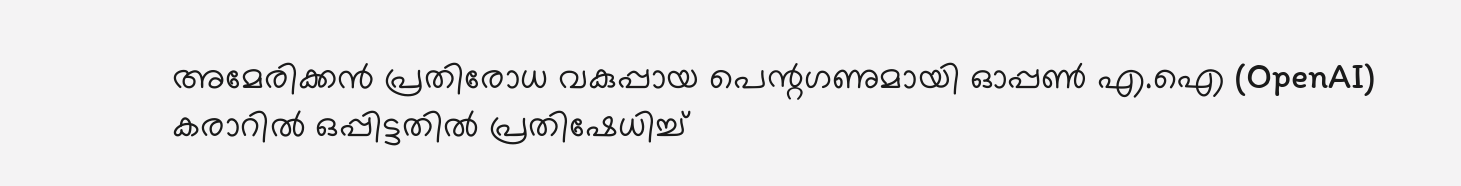അമേരിക്കൻ പ്രതിരോധ വകുപ്പായ പെന്റഗണുമായി ഓപ്പൺ എ.ഐ (OpenAI) കരാറിൽ ഒപ്പിട്ടതിൽ പ്രതിഷേധിച്ച്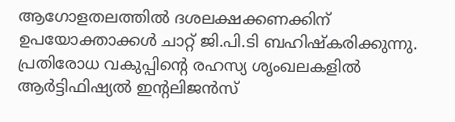ആഗോളതലത്തിൽ ദശലക്ഷക്കണക്കിന് ഉപയോക്താക്കൾ ചാറ്റ് ജി.പി.ടി ബഹിഷ്കരിക്കുന്നു. പ്രതിരോധ വകുപ്പിന്റെ രഹസ്യ ശൃംഖലകളിൽ ആർട്ടിഫിഷ്യൽ ഇന്റലിജൻസ്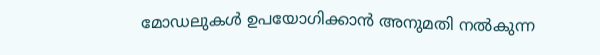മോഡലുകൾ ഉപയോഗിക്കാൻ അനുമതി നൽകുന്ന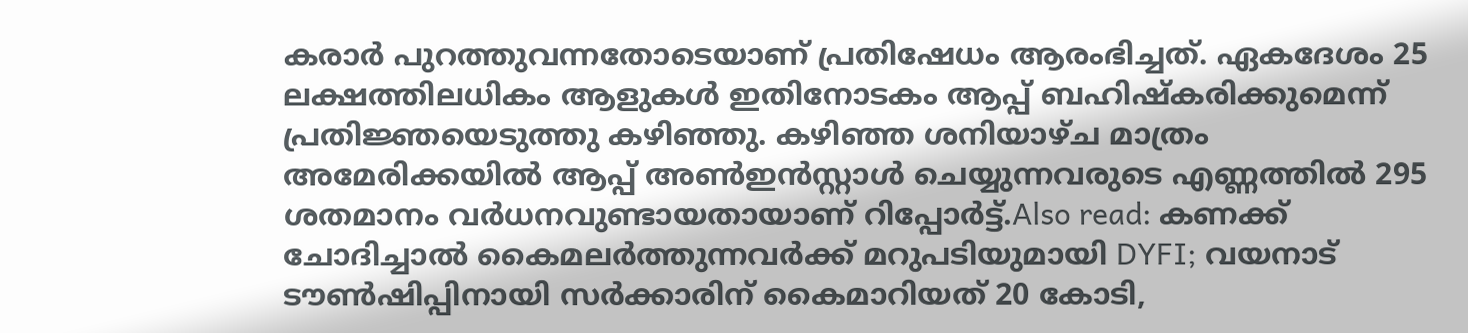കരാർ പുറത്തുവന്നതോടെയാണ് പ്രതിഷേധം ആരംഭിച്ചത്. ഏകദേശം 25 ലക്ഷത്തിലധികം ആളുകൾ ഇതിനോടകം ആപ്പ് ബഹിഷ്കരിക്കുമെന്ന് പ്രതിജ്ഞയെടുത്തു കഴിഞ്ഞു. കഴിഞ്ഞ ശനിയാഴ്ച മാത്രം അമേരിക്കയിൽ ആപ്പ് അൺഇൻസ്റ്റാൾ ചെയ്യുന്നവരുടെ എണ്ണത്തിൽ 295 ശതമാനം വർധനവുണ്ടായതായാണ് റിപ്പോർട്ട്.Also read: കണക്ക് ചോദിച്ചാൽ കൈമലർത്തുന്നവർക്ക് മറുപടിയുമായി DYFI; വയനാട് ടൗൺഷിപ്പിനായി സർക്കാരിന് കൈമാറിയത് 20 കോടി,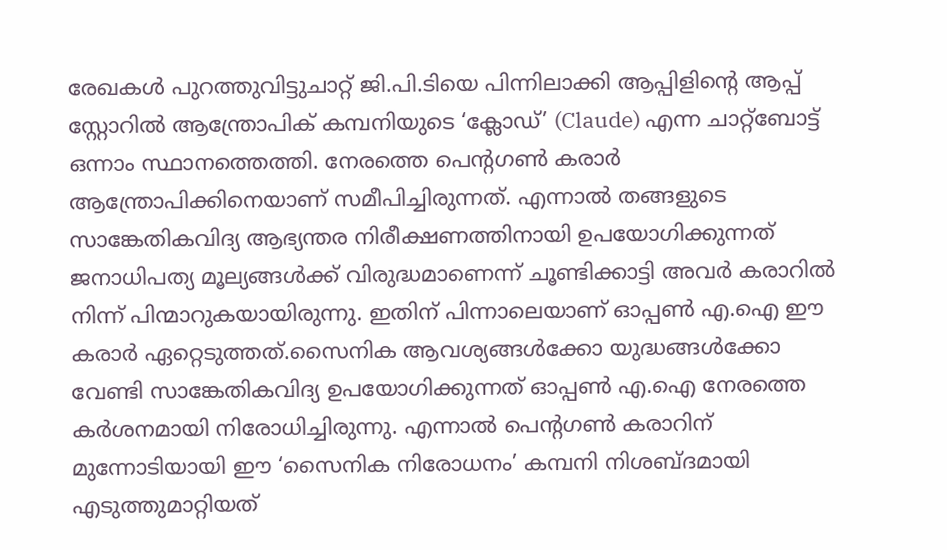രേഖകള്‍ പുറത്തുവിട്ടുചാറ്റ് ജി.പി.ടിയെ പിന്നിലാക്കി ആപ്പിളിന്റെ ആപ്പ് സ്റ്റോറിൽ ആന്ത്രോപിക് കമ്പനിയുടെ ‘ക്ലോഡ്’ (Claude) എന്ന ചാറ്റ്ബോട്ട് ഒന്നാം സ്ഥാനത്തെത്തി. നേരത്തെ പെന്റഗൺ കരാർ ആന്ത്രോപിക്കിനെയാണ് സമീപിച്ചിരുന്നത്. എന്നാൽ തങ്ങളുടെ സാങ്കേതികവിദ്യ ആഭ്യന്തര നിരീക്ഷണത്തിനായി ഉപയോഗിക്കുന്നത് ജനാധിപത്യ മൂല്യങ്ങൾക്ക് വിരുദ്ധമാണെന്ന് ചൂണ്ടിക്കാട്ടി അവർ കരാറിൽ നിന്ന് പിന്മാറുകയായിരുന്നു. ഇതിന് പിന്നാലെയാണ് ഓപ്പൺ എ.ഐ ഈ കരാർ ഏറ്റെടുത്തത്.സൈനിക ആവശ്യങ്ങൾക്കോ യുദ്ധങ്ങൾക്കോ വേണ്ടി സാങ്കേതികവിദ്യ ഉപയോഗിക്കുന്നത് ഓപ്പൺ എ.ഐ നേരത്തെ കർശനമായി നിരോധിച്ചിരുന്നു. എന്നാൽ പെന്റഗൺ കരാറിന് മുന്നോടിയായി ഈ ‘സൈനിക നിരോധനം’ കമ്പനി നിശബ്ദമായി എടുത്തുമാറ്റിയത്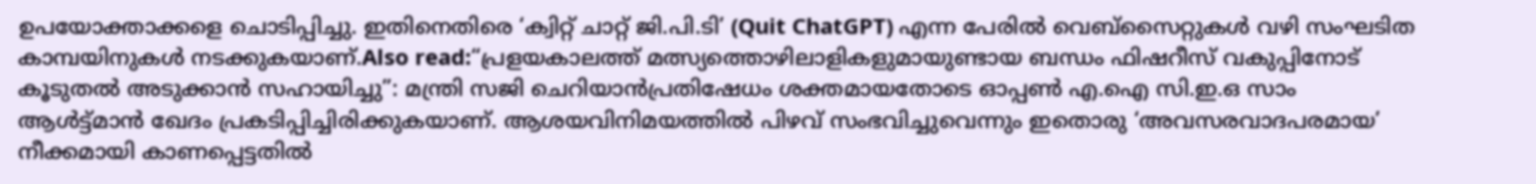ഉപയോക്താക്കളെ ചൊടിപ്പിച്ചു. ഇതിനെതിരെ ‘ക്വിറ്റ് ചാറ്റ് ജി.പി.ടി’ (Quit ChatGPT) എന്ന പേരിൽ വെബ്സൈറ്റുകൾ വഴി സംഘടിത കാമ്പയിനുകൾ നടക്കുകയാണ്.Also read:“പ്രളയകാലത്ത് മത്സ്യത്തൊഴിലാളികളുമായുണ്ടായ ബന്ധം ഫിഷറീസ് വകുപ്പിനോട് കൂടുതൽ അടുക്കാൻ സഹായിച്ചു”: മന്ത്രി സജി ചെറിയാൻപ്രതിഷേധം ശക്തമായതോടെ ഓപ്പൺ എ.ഐ സി.ഇ.ഒ സാം ആൾട്ട്മാൻ ഖേദം പ്രകടിപ്പിച്ചിരിക്കുകയാണ്. ആശയവിനിമയത്തിൽ പിഴവ് സംഭവിച്ചുവെന്നും ഇതൊരു ‘അവസരവാദപരമായ’ നീക്കമായി കാണപ്പെട്ടതിൽ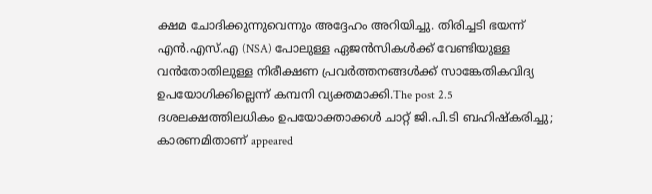ക്ഷമ ചോദിക്കുന്നുവെന്നും അദ്ദേഹം അറിയിച്ചു. തിരിച്ചടി ഭയന്ന് എൻ.എസ്.എ (NSA) പോലുള്ള ഏജൻസികൾക്ക് വേണ്ടിയുള്ള വൻതോതിലുള്ള നിരീക്ഷണ പ്രവർത്തനങ്ങൾക്ക് സാങ്കേതികവിദ്യ ഉപയോഗിക്കില്ലെന്ന് കമ്പനി വ്യക്തമാക്കി.The post 2.5 ദശലക്ഷത്തിലധികം ഉപയോക്താക്കൾ ചാറ്റ് ജി.പി.ടി ബഹിഷ്കരിച്ചു; കാരണമിതാണ് appeared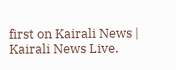first on Kairali News | Kairali News Live.